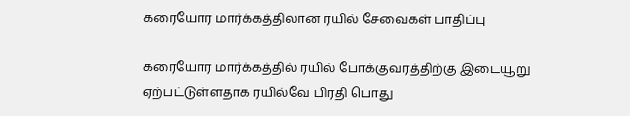கரையோர மார்க்கத்திலான ரயில் சேவைகள் பாதிப்பு

கரையோர மார்க்கத்தில் ரயில் போக்குவரத்திற்கு இடையூறு ஏற்பட்டுள்ளதாக ரயில்வே பிரதி பொது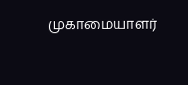முகாமையாளர்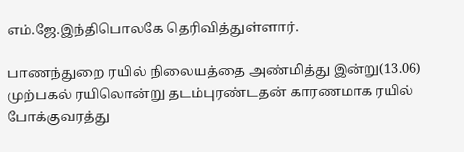எம்.ஜே.இந்திபொலகே தெரிவித்துள்ளார்.

பாணந்துறை ரயில் நிலையத்தை அண்மித்து இன்று(13.06) முற்பகல் ரயிலொன்று தடம்புரண்டதன் காரணமாக ரயில் போக்குவரத்து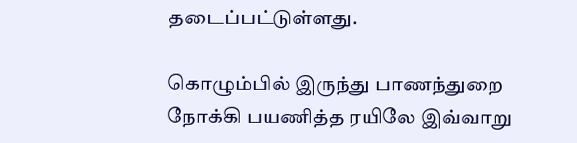தடைப்பட்டுள்ளது.

கொழும்பில் இருந்து பாணந்துறை நோக்கி பயணித்த ரயிலே இவ்வாறு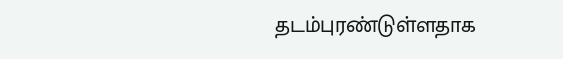தடம்புரண்டுள்ளதாக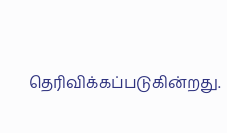தெரிவிக்கப்படுகின்றது.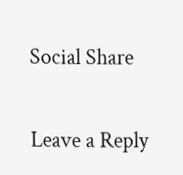Social Share

Leave a Reply